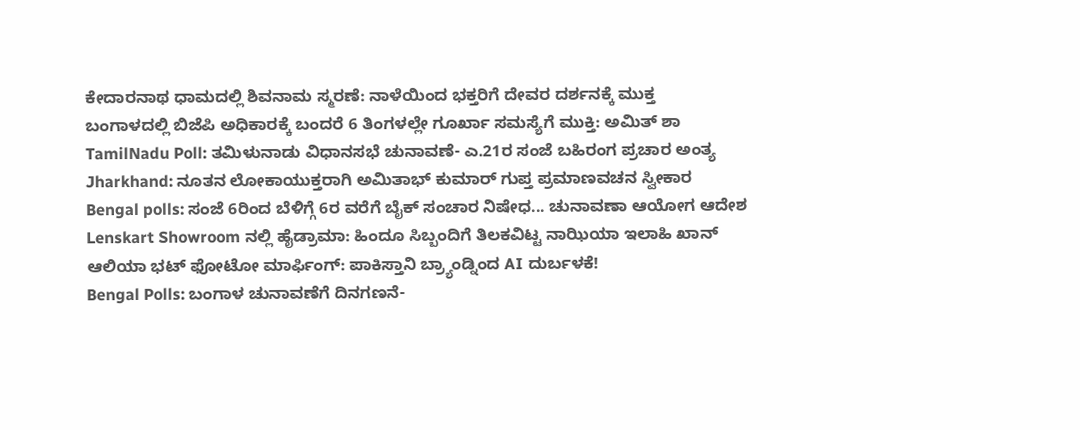ಕೇದಾರನಾಥ ಧಾಮದಲ್ಲಿ ಶಿವನಾಮ ಸ್ಮರಣೆ: ನಾಳೆಯಿಂದ ಭಕ್ತರಿಗೆ ದೇವರ ದರ್ಶನಕ್ಕೆ ಮುಕ್ತ
ಬಂಗಾಳದಲ್ಲಿ ಬಿಜೆಪಿ ಅಧಿಕಾರಕ್ಕೆ ಬಂದರೆ 6 ತಿಂಗಳಲ್ಲೇ ಗೂರ್ಖಾ ಸಮಸ್ಯೆಗೆ ಮುಕ್ತಿ: ಅಮಿತ್ ಶಾ
TamilNadu Poll: ತಮಿಳುನಾಡು ವಿಧಾನಸಭೆ ಚುನಾವಣೆ- ಎ.21ರ ಸಂಜೆ ಬಹಿರಂಗ ಪ್ರಚಾರ ಅಂತ್ಯ
Jharkhand: ನೂತನ ಲೋಕಾಯುಕ್ತರಾಗಿ ಅಮಿತಾಭ್ ಕುಮಾರ್ ಗುಪ್ತ ಪ್ರಮಾಣವಚನ ಸ್ವೀಕಾರ
Bengal polls: ಸಂಜೆ 6ರಿಂದ ಬೆಳಿಗ್ಗೆ 6ರ ವರೆಗೆ ಬೈಕ್ ಸಂಚಾರ ನಿಷೇಧ... ಚುನಾವಣಾ ಆಯೋಗ ಆದೇಶ
Lenskart Showroom ನಲ್ಲಿ ಹೈಡ್ರಾಮಾ: ಹಿಂದೂ ಸಿಬ್ಬಂದಿಗೆ ತಿಲಕವಿಟ್ಟ ನಾಝಿಯಾ ಇಲಾಹಿ ಖಾನ್
ಆಲಿಯಾ ಭಟ್ ಫೋಟೋ ಮಾರ್ಫಿಂಗ್: ಪಾಕಿಸ್ತಾನಿ ಬ್ರ್ಯಾಂಡ್ನಿಂದ AI ದುರ್ಬಳಕೆ!
Bengal Polls: ಬಂಗಾಳ ಚುನಾವಣೆಗೆ ದಿನಗಣನೆ-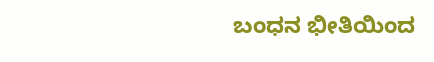ಬಂಧನ ಭೀತಿಯಿಂದ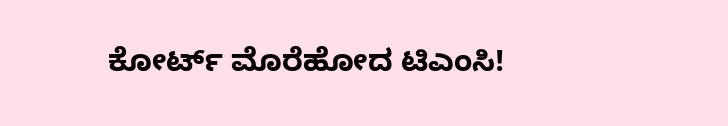ಕೋರ್ಟ್ ಮೊರೆಹೋದ ಟಿಎಂಸಿ!